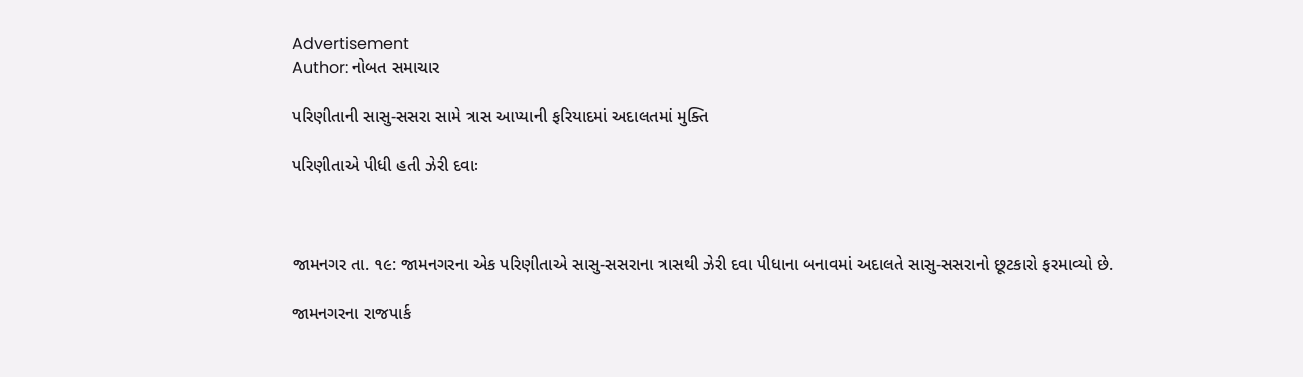Advertisement
Author: નોબત સમાચાર

પરિણીતાની સાસુ-સસરા સામે ત્રાસ આપ્યાની ફરિયાદમાં અદાલતમાં મુક્તિ

પરિણીતાએ પીધી હતી ઝેરી દવાઃ



જામનગર તા. ૧૯: જામનગરના એક પરિણીતાએ સાસુ-સસરાના ત્રાસથી ઝેરી દવા પીધાના બનાવમાં અદાલતે સાસુ-સસરાનો છૂટકારો ફરમાવ્યો છે.

જામનગરના રાજપાર્ક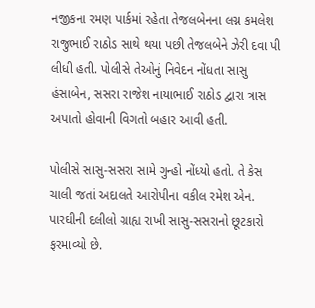નજીકના રમણ પાર્કમાં રહેતા તેજલબેનના લગ્ન કમલેશ રાજુભાઈ રાઠોડ સાથે થયા પછી તેજલબેને ઝેરી દવા પી લીધી હતી. પોલીસે તેઓનું નિવેદન નોંધતા સાસુ હંસાબેન, સસરા રાજેશ નાયાભાઈ રાઠોડ દ્વારા ત્રાસ અપાતો હોવાની વિગતો બહાર આવી હતી.

પોલીસે સાસુ-સસરા સામે ગુન્હો નોંધ્યો હતો. તે કેસ ચાલી જતાં અદાલતે આરોપીના વકીલ રમેશ એન. પારઘીની દલીલો ગ્રાહ્ય રાખી સાસુ-સસરાનો છૂટકારો ફરમાવ્યો છે.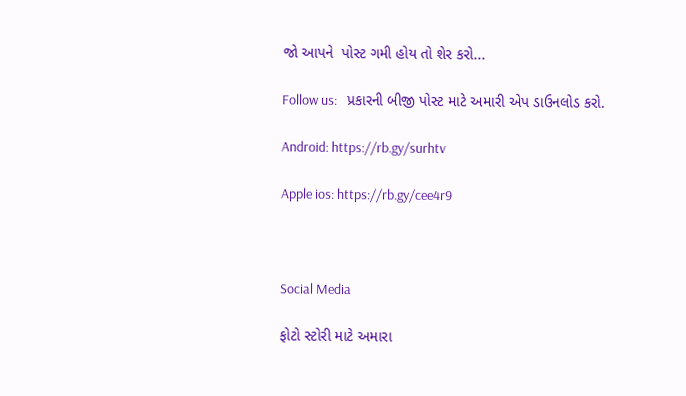જો આપને  પોસ્ટ ગમી હોય તો શેર કરો...

Follow us:   પ્રકારની બીજી પોસ્ટ માટે અમારી એપ ડાઉનલોડ કરો.

Android: https://rb.gy/surhtv

Apple ios: https://rb.gy/cee4r9



Social Media

ફોટો સ્ટોરી માટે અમારા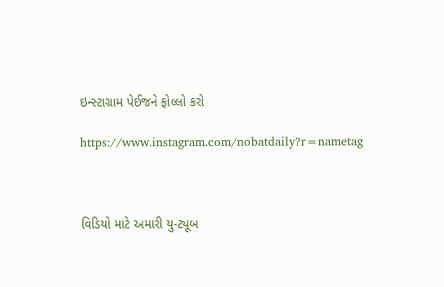ઇન્સ્ટાગ્રામ પેઈજને ફોલ્લો કરો

https://www.instagram.com/nobatdaily?r=nametag



વિડિયો માટે અમારી યુ-ટ્યૂબ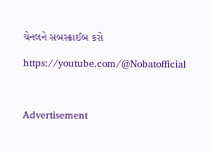ચેનલને સબસ્ક્રાઈબ કરો

https://youtube.com/@Nobatofficial



Advertisement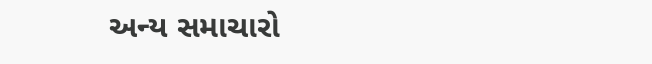અન્ય સમાચારો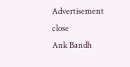Advertisement
close
Ank Bandh